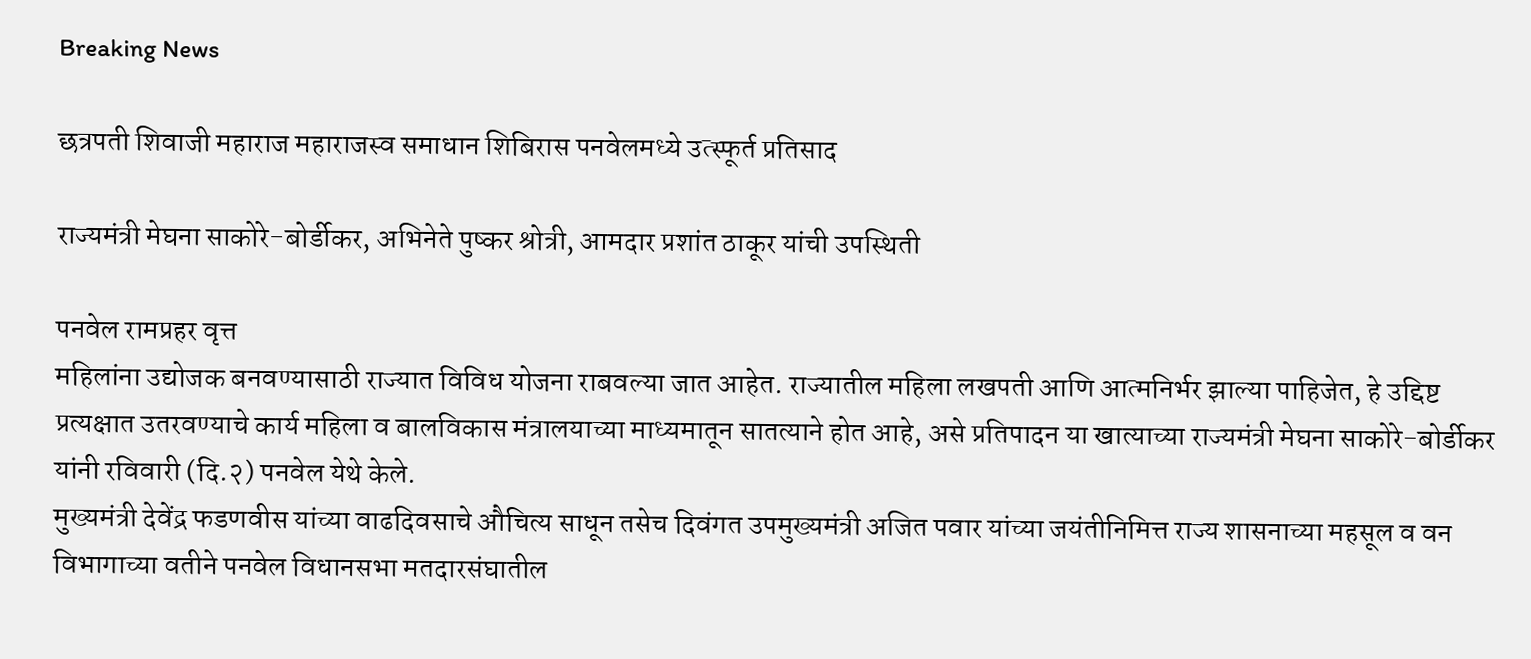Breaking News

छत्रपती शिवाजी महाराज महाराजस्व समाधान शिबिरास पनवेलमध्ये उत्स्फूर्त प्रतिसाद

राज्यमंत्री मेघना साकोरे-बोर्डीकर, अभिनेते पुष्कर श्रोत्री, आमदार प्रशांत ठाकूर यांची उपस्थिती

पनवेल रामप्रहर वृत्त
महिलांना उद्योजक बनवण्यासाठी राज्यात विविध योजना राबवल्या जात आहेत. राज्यातील महिला लखपती आणि आत्मनिर्भर झाल्या पाहिजेत, हे उद्दिष्ट प्रत्यक्षात उतरवण्याचे कार्य महिला व बालविकास मंत्रालयाच्या माध्यमातून सातत्याने होत आहे, असे प्रतिपादन या खात्याच्या राज्यमंत्री मेघना साकोरे-बोर्डीकर यांनी रविवारी (दि.२) पनवेल येथे केले.
मुख्यमंत्री देवेंद्र फडणवीस यांच्या वाढदिवसाचे औचित्य साधून तसेच दिवंगत उपमुख्यमंत्री अजित पवार यांच्या जयंतीनिमित्त राज्य शासनाच्या महसूल व वन विभागाच्या वतीने पनवेल विधानसभा मतदारसंघातील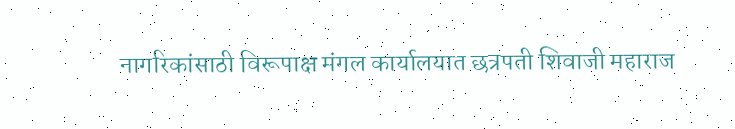नागरिकांसाठी विरूपाक्ष मंगल कार्यालयात छत्रपती शिवाजी महाराज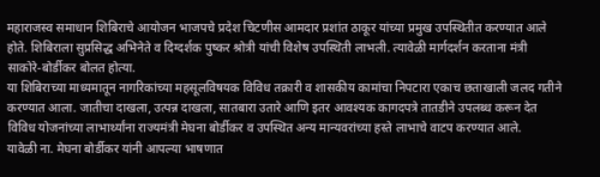महाराजस्व समाधान शिबिराचे आयोजन भाजपचे प्रदेश चिटणीस आमदार प्रशांत ठाकूर यांच्या प्रमुख उपस्थितीत करण्यात आले होते. शिबिराला सुप्रसिद्ध अभिनेते व दिग्दर्शक पुष्कर श्रोत्री यांची विशेष उपस्थिती लाभली. त्यावेळी मार्गदर्शन करताना मंत्री साकोरे-बोर्डीकर बोलत होत्या.
या शिबिराच्या माध्यमातून नागरिकांच्या महसूलविषयक विविध तक्रारी व शासकीय कामांचा निपटारा एकाच छताखाली जलद गतीने करण्यात आला. जातीचा दाखला, उत्पन्न दाखला, सातबारा उतारे आणि इतर आवश्यक कागदपत्रे तातडीने उपलब्ध करून देत विविध योजनांच्या लाभार्थ्यांना राज्यमंत्री मेघना बोर्डीकर व उपस्थित अन्य मान्यवरांच्या हस्ते लाभाचे वाटप करण्यात आले.
यावेळी ना. मेघना बोर्डीकर यांनी आपल्या भाषणात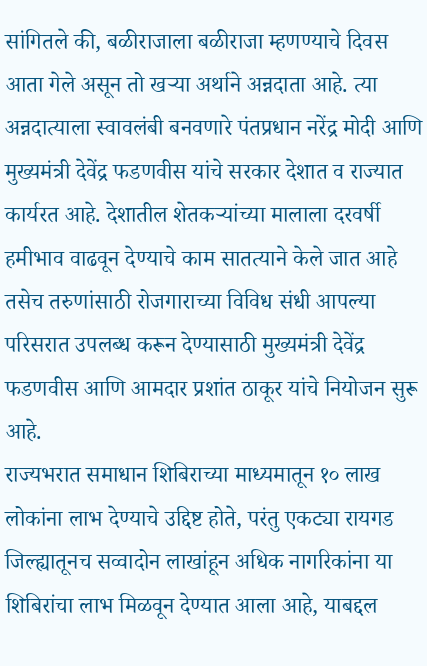सांगितले की, बळीराजाला बळीराजा म्हणण्याचे दिवस आता गेले असून तो खऱ्या अर्थाने अन्नदाता आहे. त्या अन्नदात्याला स्वावलंबी बनवणारे पंतप्रधान नरेंद्र मोदी आणि मुख्यमंत्री देवेंद्र फडणवीस यांचे सरकार देशात व राज्यात कार्यरत आहे. देशातील शेतकऱ्यांच्या मालाला दरवर्षी हमीभाव वाढवून देण्याचे काम सातत्याने केले जात आहे तसेच तरुणांसाठी रोजगाराच्या विविध संधी आपल्या परिसरात उपलब्ध करून देण्यासाठी मुख्यमंत्री देवेंद्र फडणवीस आणि आमदार प्रशांत ठाकूर यांचे नियोजन सुरू आहे.
राज्यभरात समाधान शिबिराच्या माध्यमातून १० लाख लोकांना लाभ देण्याचे उद्दिष्ट होते, परंतु एकट्या रायगड जिल्ह्यातूनच सव्वादोन लाखांहून अधिक नागरिकांना या शिबिरांचा लाभ मिळवून देण्यात आला आहे, याबद्दल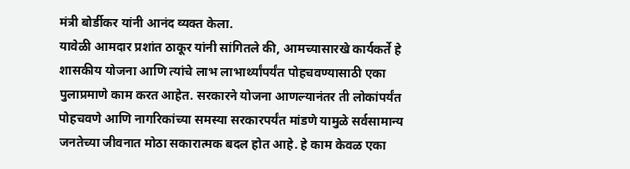मंत्री बोर्डीकर यांनी आनंद व्यक्त केला.
यावेळी आमदार प्रशांत ठाकूर यांनी सांगितले की, आमच्यासारखे कार्यकर्ते हे शासकीय योजना आणि त्यांचे लाभ लाभार्थ्यांपर्यंत पोहचवण्यासाठी एका पुलाप्रमाणे काम करत आहेत. सरकारने योजना आणल्यानंतर ती लोकांपर्यंत पोहचवणे आणि नागरिकांच्या समस्या सरकारपर्यंत मांडणे यामुळे सर्वसामान्य जनतेच्या जीवनात मोठा सकारात्मक बदल होत आहे. हे काम केवळ एका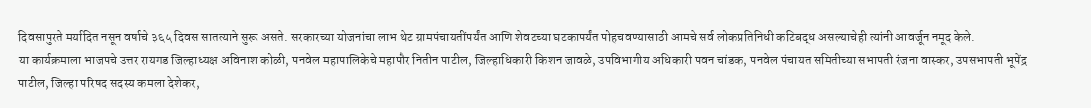दिवसापुरते मर्यादित नसून वर्षाचे ३६५ दिवस सातत्याने सुरू असते. सरकारच्या योजनांचा लाभ थेट ग्रामपंचायतींपर्यंत आणि शेवटच्या घटकापर्यंत पोहचवण्यासाठी आमचे सर्व लोकप्रतिनिधी कटिबद्ध असल्याचेही त्यांनी आवर्जून नमूद केले.
या कार्यक्रमाला भाजपचे उत्तर रायगड जिल्हाध्यक्ष अविनाश कोळी, पनवेल महापालिकेचे महापौर नितीन पाटील, जिल्हाधिकारी किशन जावळे, उपविभागीय अधिकारी पवन चांडक, पनवेल पंचायत समितीच्या सभापती रंजना वास्कर, उपसभापती भूपेंद्र पाटील, जिल्हा परिषद सदस्य कमला देशेकर,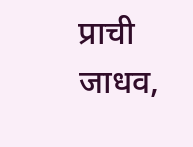प्राची जाधव,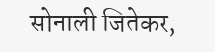सोनाली जितेकर,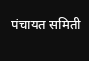पंचायत समिती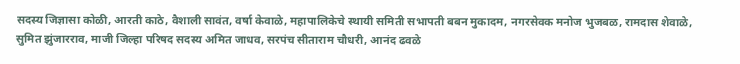सदस्य जिज्ञासा कोळी, आरती काठे, वैशाली सावंत, वर्षा केवाळे, महापालिकेचे स्थायी समिती सभापती बबन मुकादम, नगरसेवक मनोज भुजबळ, रामदास शेवाळे, सुमित झुंजारराव, माजी जिल्हा परिषद सदस्य अमित जाधव, सरपंच सीताराम चौधरी, आनंद ढवळे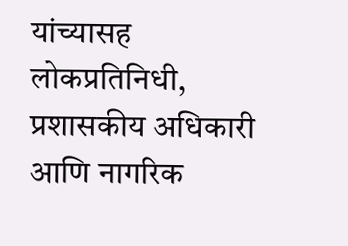यांच्यासह लोकप्रतिनिधी, प्रशासकीय अधिकारी आणि नागरिक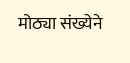मोठ्या संख्येने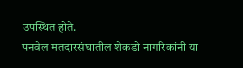उपस्थित होते.
पनवेल मतदारसंघातील शेकडो नागरिकांनी या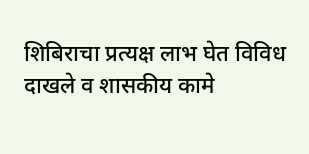शिबिराचा प्रत्यक्ष लाभ घेत विविध दाखले व शासकीय कामे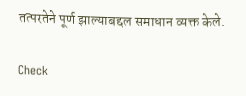तत्परतेने पूर्ण झाल्याबद्दल समाधान व्यक्त केले.

Check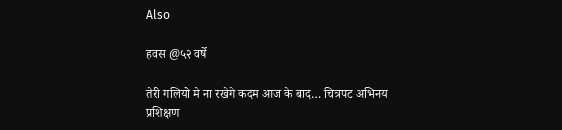Also

हवस @५२ वर्षे

तेरी गलियो मे ना रखेगे कदम आज के बाद… चित्रपट अभिनय प्रशिक्षण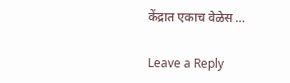केंद्रात एकाच वेळेस …

Leave a Reply